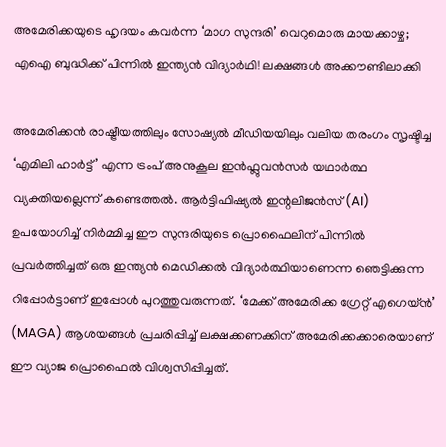അമേരിക്കയുടെ ഹൃദയം കവർന്ന ‘മാഗ സുന്ദരി’ വെറുമൊരു മായക്കാഴ്ച; എഐ ബുദ്ധിക്ക് പിന്നിൽ ഇന്ത്യൻ വിദ്യാർഥി! ലക്ഷങ്ങൾ അക്കൗണ്ടിലാക്കി

അമേരിക്കൻ രാഷ്ട്രീയത്തിലും സോഷ്യൽ മീഡിയയിലും വലിയ തരംഗം സൃഷ്ടിച്ച ‘എമിലി ഹാർട്ട്’ എന്ന ട്രംപ് അനുകൂല ഇൻഫ്ലുവൻസർ യഥാർത്ഥ വ്യക്തിയല്ലെന്ന് കണ്ടെത്തൽ. ആർട്ടിഫിഷ്യൽ ഇന്റലിജൻസ് (AI) ഉപയോഗിച്ച് നിർമ്മിച്ച ഈ സുന്ദരിയുടെ പ്രൊഫൈലിന് പിന്നിൽ പ്രവർത്തിച്ചത് ഒരു ഇന്ത്യൻ മെഡിക്കൽ വിദ്യാർത്ഥിയാണെന്ന ഞെട്ടിക്കുന്ന റിപ്പോർട്ടാണ് ഇപ്പോൾ പുറത്തുവരുന്നത്. ‘മേക്ക് അമേരിക്ക ഗ്രേറ്റ് എഗെയ്ൻ’ (MAGA) ആശയങ്ങൾ പ്രചരിപ്പിച്ച് ലക്ഷക്കണക്കിന് അമേരിക്കക്കാരെയാണ് ഈ വ്യാജ പ്രൊഫൈൽ വിശ്വസിപ്പിച്ചത്.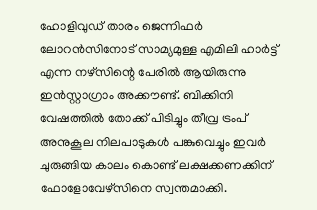ഹോളിവുഡ് താരം ജെന്നിഫർ ലോറൻസിനോട് സാമ്യമുള്ള എമിലി ഹാർട്ട് എന്ന നഴ്‌സിന്റെ പേരിൽ ആയിരുന്നു ഇൻസ്റ്റാഗ്രാം അക്കൗണ്ട്. ബിക്കിനി വേഷത്തിൽ തോക്ക് പിടിച്ചും തീവ്ര ട്രംപ് അനുകൂല നിലപാടുകൾ പങ്കുവെച്ചും ഇവർ ചുരുങ്ങിയ കാലം കൊണ്ട് ലക്ഷക്കണക്കിന് ഫോളോവേഴ്സിനെ സ്വന്തമാക്കി.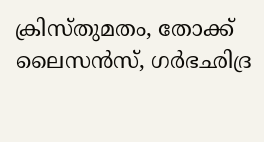ക്രിസ്തുമതം, തോക്ക് ലൈസൻസ്, ഗർഭഛിദ്ര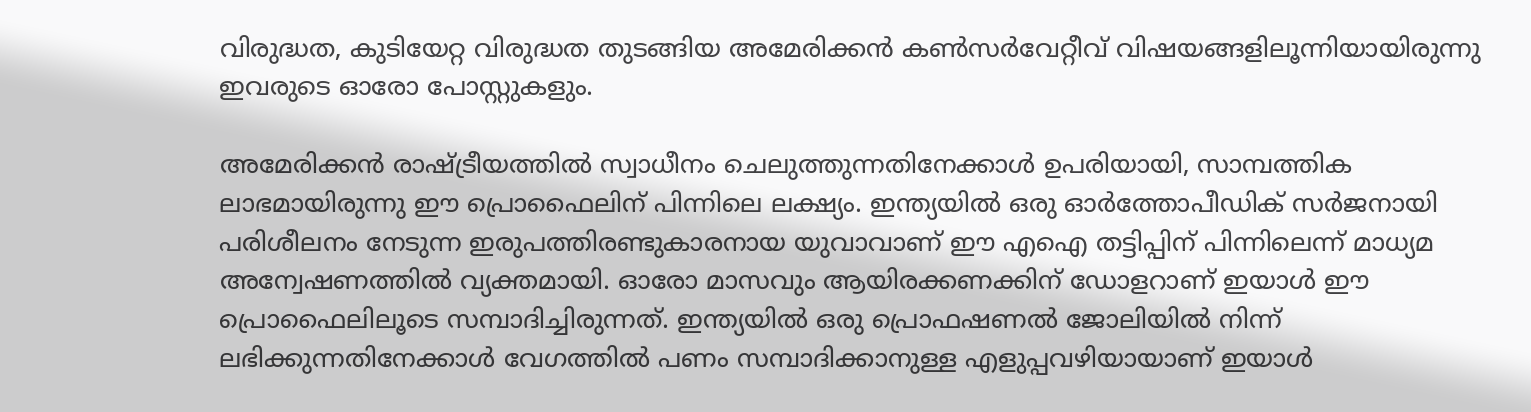വിരുദ്ധത, കുടിയേറ്റ വിരുദ്ധത തുടങ്ങിയ അമേരിക്കൻ കൺസർവേറ്റീവ് വിഷയങ്ങളിലൂന്നിയായിരുന്നു ഇവരുടെ ഓരോ പോസ്റ്റുകളും.

അമേരിക്കൻ രാഷ്ട്രീയത്തിൽ സ്വാധീനം ചെലുത്തുന്നതിനേക്കാൾ ഉപരിയായി, സാമ്പത്തിക ലാഭമായിരുന്നു ഈ പ്രൊഫൈലിന് പിന്നിലെ ലക്ഷ്യം. ഇന്ത്യയിൽ ഒരു ഓർത്തോപീഡിക് സർജനായി പരിശീലനം നേടുന്ന ഇരുപത്തിരണ്ടുകാരനായ യുവാവാണ് ഈ എഐ തട്ടിപ്പിന് പിന്നിലെന്ന് മാധ്യമ അന്വേഷണത്തിൽ വ്യക്തമായി. ഓരോ മാസവും ആയിരക്കണക്കിന് ഡോളറാണ് ഇയാൾ ഈ പ്രൊഫൈലിലൂടെ സമ്പാദിച്ചിരുന്നത്. ഇന്ത്യയിൽ ഒരു പ്രൊഫഷണൽ ജോലിയിൽ നിന്ന് ലഭിക്കുന്നതിനേക്കാൾ വേഗത്തിൽ പണം സമ്പാദിക്കാനുള്ള എളുപ്പവഴിയായാണ് ഇയാൾ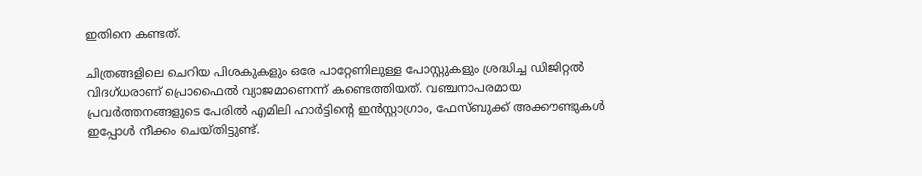ഇതിനെ കണ്ടത്.

ചിത്രങ്ങളിലെ ചെറിയ പിശകുകളും ഒരേ പാറ്റേണിലുള്ള പോസ്റ്റുകളും ശ്രദ്ധിച്ച ഡിജിറ്റൽ വിദഗ്ധരാണ് പ്രൊഫൈൽ വ്യാജമാണെന്ന് കണ്ടെത്തിയത്. വഞ്ചനാപരമായ പ്രവർത്തനങ്ങളുടെ പേരിൽ എമിലി ഹാർട്ടിന്റെ ഇൻസ്റ്റാഗ്രാം, ഫേസ്ബുക്ക് അക്കൗണ്ടുകൾ ഇപ്പോൾ നീക്കം ചെയ്തിട്ടുണ്ട്.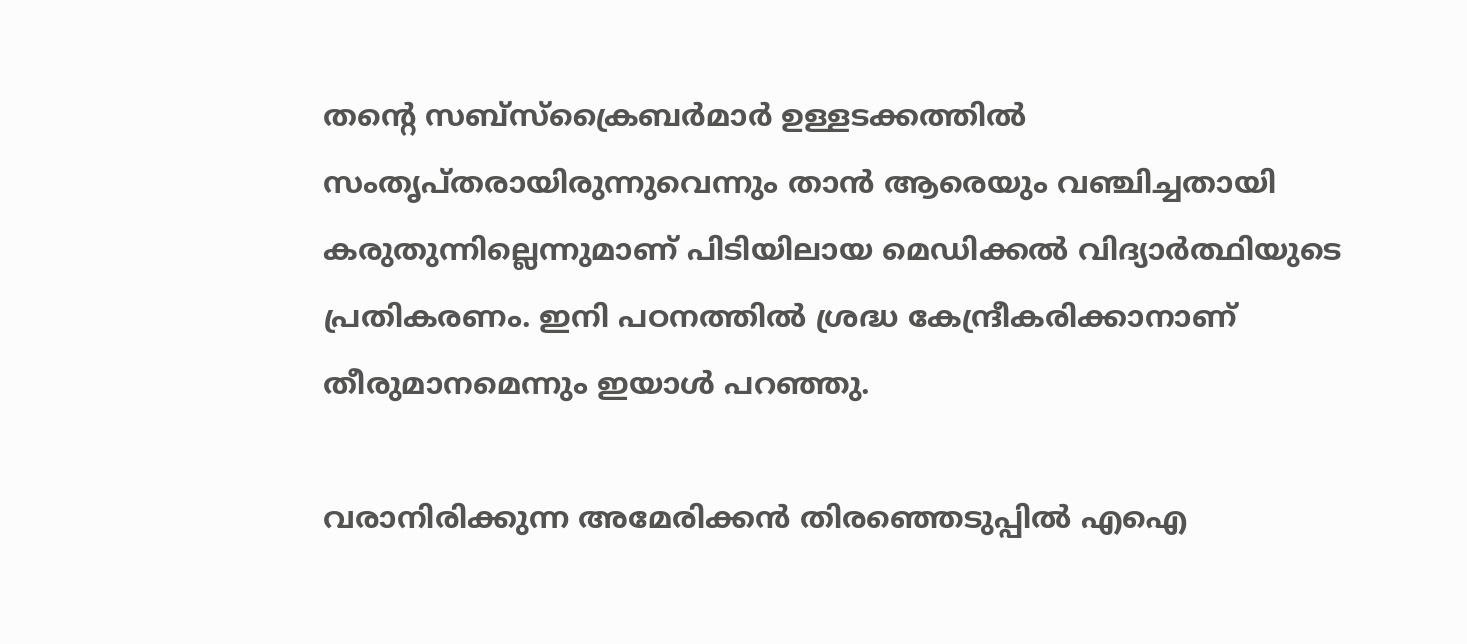തന്റെ സബ്‌സ്‌ക്രൈബർമാർ ഉള്ളടക്കത്തിൽ സംതൃപ്തരായിരുന്നുവെന്നും താൻ ആരെയും വഞ്ചിച്ചതായി കരുതുന്നില്ലെന്നുമാണ് പിടിയിലായ മെഡിക്കൽ വിദ്യാർത്ഥിയുടെ പ്രതികരണം. ഇനി പഠനത്തിൽ ശ്രദ്ധ കേന്ദ്രീകരിക്കാനാണ് തീരുമാനമെന്നും ഇയാൾ പറഞ്ഞു.

വരാനിരിക്കുന്ന അമേരിക്കൻ തിരഞ്ഞെടുപ്പിൽ എഐ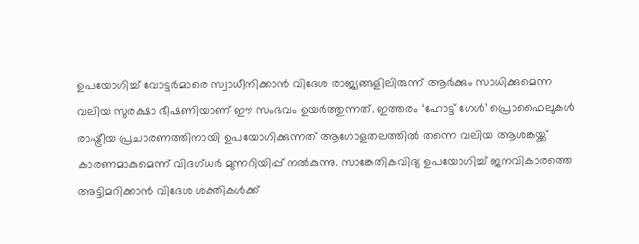ഉപയോഗിച്ച് വോട്ടർമാരെ സ്വാധീനിക്കാൻ വിദേശ രാജ്യങ്ങളിലിരുന്ന് ആർക്കും സാധിക്കുമെന്ന വലിയ സുരക്ഷാ ഭീഷണിയാണ് ഈ സംഭവം ഉയർത്തുന്നത്. ഇത്തരം ‘ഹോട്ട് ഗേൾ’ പ്രൊഫൈലുകൾ രാഷ്ട്രീയ പ്രചാരണത്തിനായി ഉപയോഗിക്കുന്നത് ആഗോളതലത്തിൽ തന്നെ വലിയ ആശങ്കയ്ക്ക് കാരണമാകുമെന്ന് വിദഗ്ധർ മുന്നറിയിപ്പ് നൽകുന്നു. സാങ്കേതികവിദ്യ ഉപയോഗിച്ച് ജനവികാരത്തെ അട്ടിമറിക്കാൻ വിദേശ ശക്തികൾക്ക്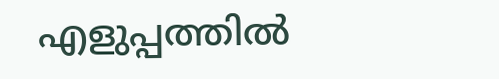എളുപ്പത്തിൽ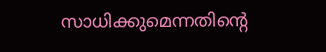സാധിക്കുമെന്നതിന്റെ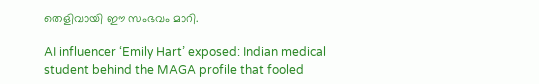തെളിവായി ഈ സംഭവം മാറി.

AI influencer ‘Emily Hart’ exposed: Indian medical student behind the MAGA profile that fooled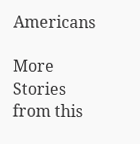Americans

More Stories from this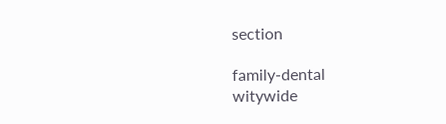section

family-dental
witywide